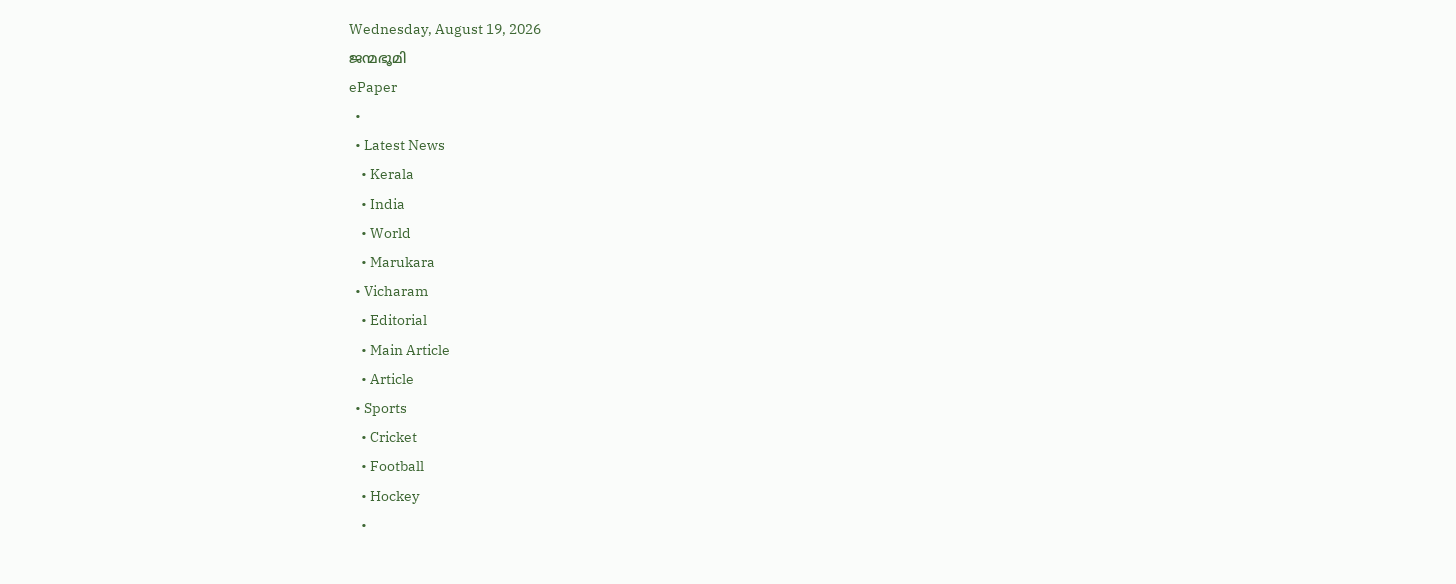Wednesday, August 19, 2026
ജന്മഭൂമി
ePaper
  •
  • Latest News
    • Kerala
    • India
    • World
    • Marukara
  • Vicharam
    • Editorial
    • Main Article
    • Article
  • Sports
    • Cricket
    • Football
    • Hockey
    •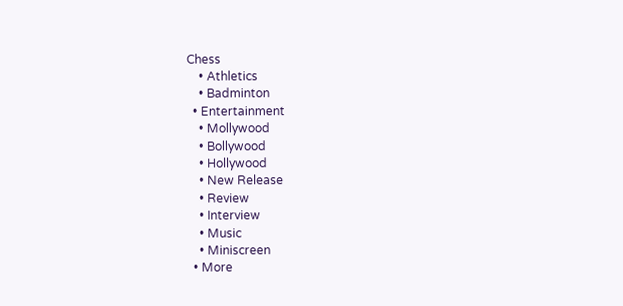Chess
    • Athletics
    • Badminton
  • Entertainment
    • Mollywood
    • Bollywood
    • Hollywood
    • New Release
    • Review
    • Interview
    • Music
    • Miniscreen
  • More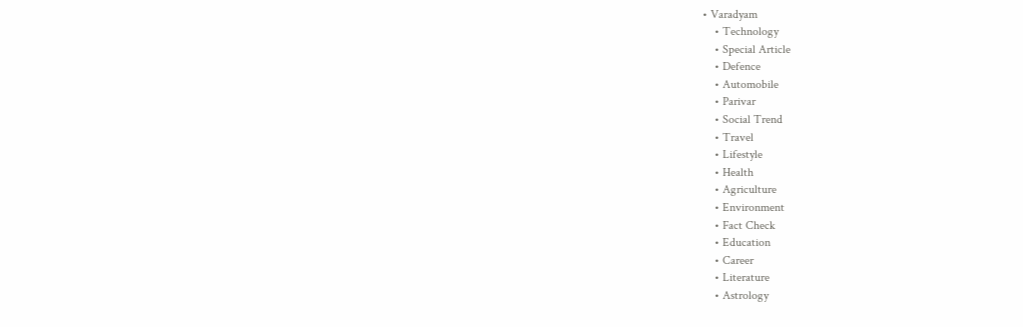• Varadyam
    • Technology
    • Special Article
    • Defence
    • Automobile
    • Parivar
    • Social Trend
    • Travel
    • Lifestyle
    • Health
    • Agriculture
    • Environment
    • Fact Check
    • Education
    • Career
    • Literature
    • Astrology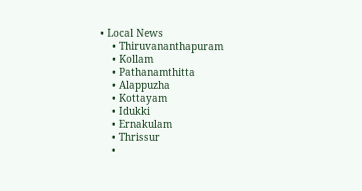• Local News
    • Thiruvananthapuram
    • Kollam
    • Pathanamthitta
    • Alappuzha
    • Kottayam
    • Idukki
    • Ernakulam
    • Thrissur
    •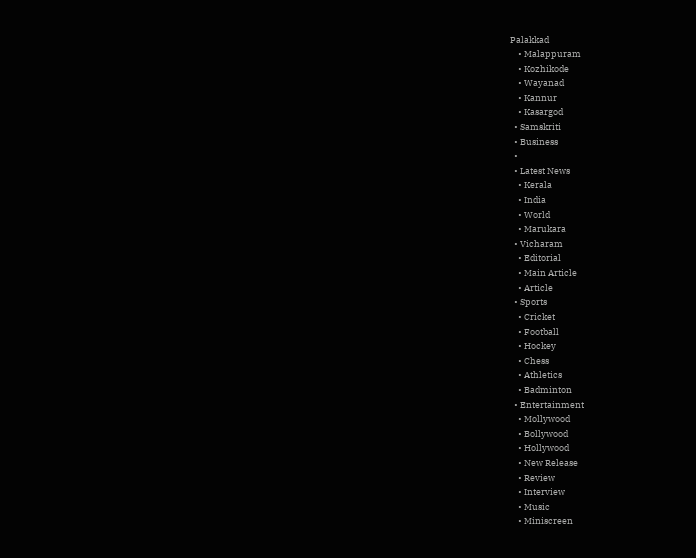Palakkad
    • Malappuram
    • Kozhikode
    • Wayanad
    • Kannur
    • Kasargod
  • Samskriti
  • Business
  •
  • Latest News
    • Kerala
    • India
    • World
    • Marukara
  • Vicharam
    • Editorial
    • Main Article
    • Article
  • Sports
    • Cricket
    • Football
    • Hockey
    • Chess
    • Athletics
    • Badminton
  • Entertainment
    • Mollywood
    • Bollywood
    • Hollywood
    • New Release
    • Review
    • Interview
    • Music
    • Miniscreen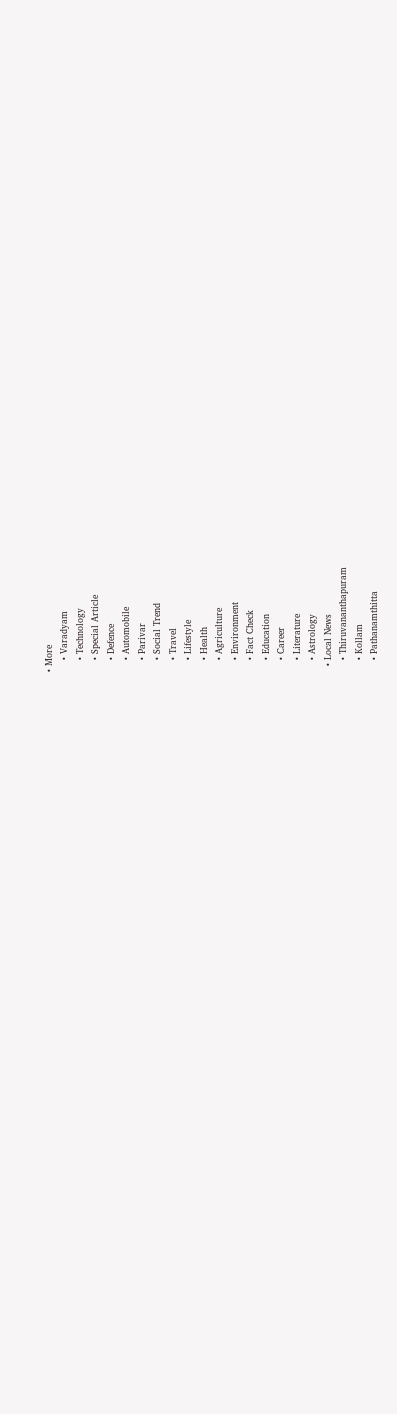• More
    • Varadyam
    • Technology
    • Special Article
    • Defence
    • Automobile
    • Parivar
    • Social Trend
    • Travel
    • Lifestyle
    • Health
    • Agriculture
    • Environment
    • Fact Check
    • Education
    • Career
    • Literature
    • Astrology
  • Local News
    • Thiruvananthapuram
    • Kollam
    • Pathanamthitta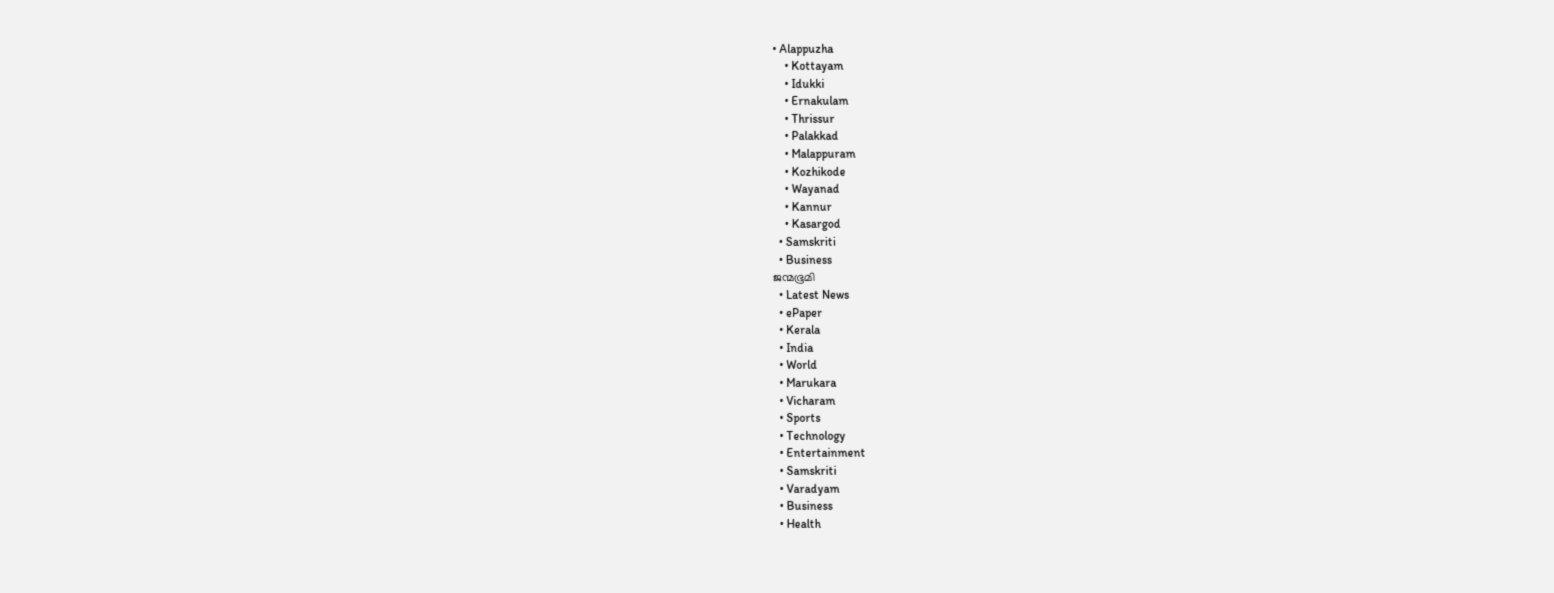• Alappuzha
    • Kottayam
    • Idukki
    • Ernakulam
    • Thrissur
    • Palakkad
    • Malappuram
    • Kozhikode
    • Wayanad
    • Kannur
    • Kasargod
  • Samskriti
  • Business
ജന്മഭൂമി
  • Latest News
  • ePaper
  • Kerala
  • India
  • World
  • Marukara
  • Vicharam
  • Sports
  • Technology
  • Entertainment
  • Samskriti
  • Varadyam
  • Business
  • Health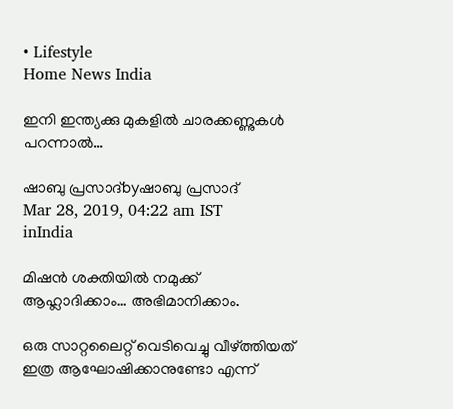• Lifestyle
Home News India

ഇനി ഇന്ത്യക്കു മുകളില്‍ ചാരക്കണ്ണുകള്‍ പറന്നാല്‍…

ഷാബു പ്രസാദ്byഷാബു പ്രസാദ്
Mar 28, 2019, 04:22 am IST
inIndia

മിഷന്‍ ശക്തിയില്‍ നമുക്ക് ആഹ്ലാദിക്കാം… അഭിമാനിക്കാം.

ഒരു സാറ്റലൈറ്റ് വെടിവെച്ചു വീഴ്‌ത്തിയത് ഇത്ര ആഘോഷിക്കാനുണ്ടോ എന്ന്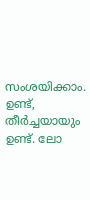സംശയിക്കാം. ഉണ്ട്, തീര്‍ച്ചയായും ഉണ്ട്. ലോ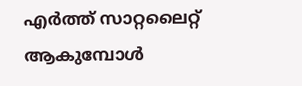എര്‍ത്ത് സാറ്റലൈറ്റ് ആകുമ്പോള്‍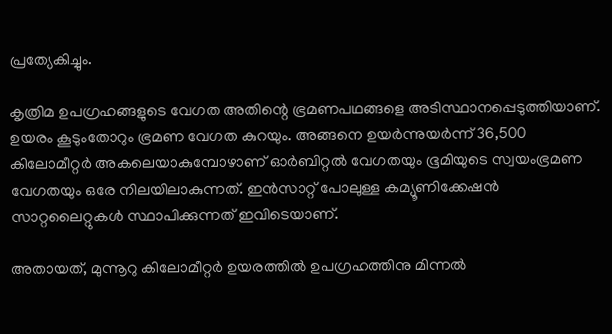പ്രത്യേകിച്ചും.

കൃത്രിമ ഉപഗ്രഹങ്ങളുടെ വേഗത അതിന്റെ ഭ്രമണപഥങ്ങളെ അടിസ്ഥാനപ്പെടുത്തിയാണ്. ഉയരം കൂടുംതോറും ഭ്രമണ വേഗത കുറയും. അങ്ങനെ ഉയര്‍ന്നുയര്‍ന്ന് 36,500 കിലോമീറ്റര്‍ അകലെയാകുമ്പോഴാണ് ഓര്‍ബിറ്റല്‍ വേഗതയും ഭൂമിയുടെ സ്വയംഭ്രമണ വേഗതയും ഒരേ നിലയിലാകുന്നത്. ഇന്‍സാറ്റ് പോലുള്ള കമ്യൂണിക്കേഷന്‍ സാറ്റലൈറ്റുകള്‍ സ്ഥാപിക്കുന്നത് ഇവിടെയാണ്.

അതായത്, മുന്നൂറു കിലോമീറ്റര്‍ ഉയരത്തില്‍ ഉപഗ്രഹത്തിനു മിന്നല്‍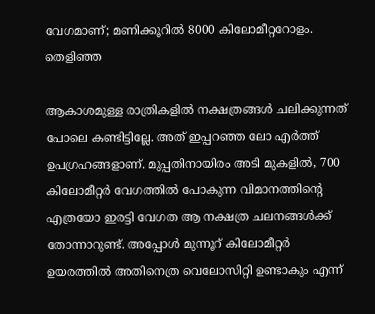വേഗമാണ്; മണിക്കൂറില്‍ 8000 കിലോമീറ്ററോളം. തെളിഞ്ഞ

ആകാശമുള്ള രാത്രികളില്‍ നക്ഷത്രങ്ങള്‍ ചലിക്കുന്നത് പോലെ കണ്ടിട്ടില്ലേ. അത് ഇപ്പറഞ്ഞ ലോ എര്‍ത്ത് ഉപഗ്രഹങ്ങളാണ്. മുപ്പതിനായിരം അടി മുകളില്‍, 700 കിലോമീറ്റര്‍ വേഗത്തില്‍ പോകുന്ന വിമാനത്തിന്റെ എത്രയോ ഇരട്ടി വേഗത ആ നക്ഷത്ര ചലനങ്ങള്‍ക്ക്  തോന്നാറുണ്ട്. അപ്പോള്‍ മുന്നൂറ് കിലോമീറ്റര്‍ ഉയരത്തില്‍ അതിനെത്ര വെലോസിറ്റി ഉണ്ടാകും എന്ന്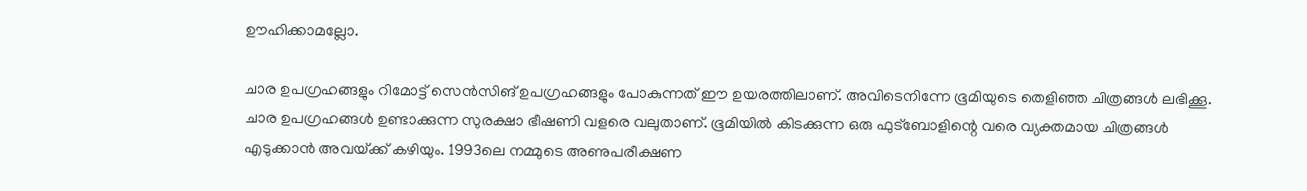ഊഹിക്കാമല്ലോ.

ചാര ഉപഗ്രഹങ്ങളും റിമോട്ട് സെന്‍സിങ് ഉപഗ്രഹങ്ങളും പോകുന്നത് ഈ ഉയരത്തിലാണ്. അവിടെനിന്നേ ഭൂമിയുടെ തെളിഞ്ഞ ചിത്രങ്ങള്‍ ലഭിക്കൂ. ചാര ഉപഗ്രഹങ്ങള്‍ ഉണ്ടാക്കുന്ന സുരക്ഷാ ഭീഷണി വളരെ വലുതാണ്. ഭൂമിയില്‍ കിടക്കുന്ന ഒരു ഫുട്‌ബോളിന്റെ വരെ വ്യക്തമായ ചിത്രങ്ങള്‍ എടുക്കാന്‍ അവയ്‌ക്ക് കഴിയും. 1993ലെ നമ്മുടെ അണുപരീക്ഷണ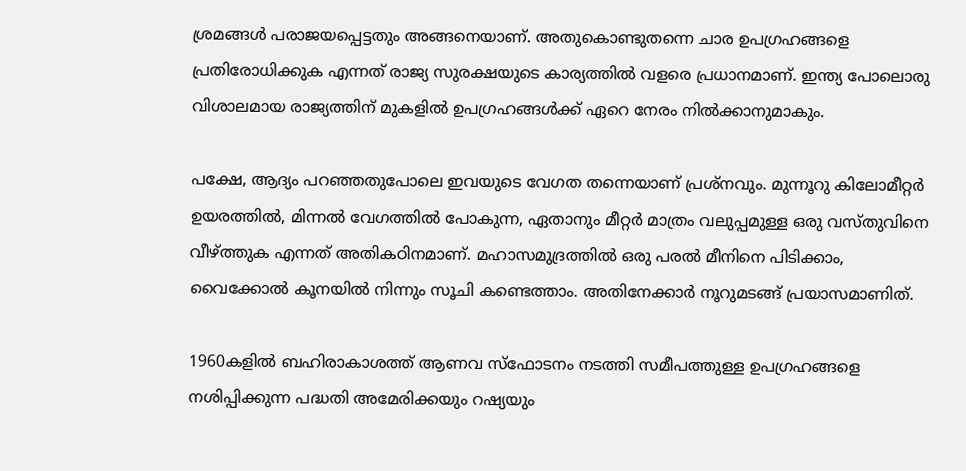ശ്രമങ്ങള്‍ പരാജയപ്പെട്ടതും അങ്ങനെയാണ്. അതുകൊണ്ടുതന്നെ ചാര ഉപഗ്രഹങ്ങളെ പ്രതിരോധിക്കുക എന്നത് രാജ്യ സുരക്ഷയുടെ കാര്യത്തില്‍ വളരെ പ്രധാനമാണ്. ഇന്ത്യ പോലൊരു വിശാലമായ രാജ്യത്തിന് മുകളില്‍ ഉപഗ്രഹങ്ങള്‍ക്ക് ഏറെ നേരം നില്‍ക്കാനുമാകും.

പക്ഷേ, ആദ്യം പറഞ്ഞതുപോലെ ഇവയുടെ വേഗത തന്നെയാണ് പ്രശ്‌നവും. മുന്നൂറു കിലോമീറ്റര്‍ ഉയരത്തില്‍, മിന്നല്‍ വേഗത്തില്‍ പോകുന്ന, ഏതാനും മീറ്റര്‍ മാത്രം വലുപ്പമുള്ള ഒരു വസ്തുവിനെ വീഴ്‌ത്തുക എന്നത് അതികഠിനമാണ്. മഹാസമുദ്രത്തില്‍ ഒരു പരല്‍ മീനിനെ പിടിക്കാം, വൈക്കോല്‍ കൂനയില്‍ നിന്നും സൂചി കണ്ടെത്താം. അതിനേക്കാര്‍ നൂറുമടങ്ങ് പ്രയാസമാണിത്.

1960കളില്‍ ബഹിരാകാശത്ത് ആണവ സ്‌ഫോടനം നടത്തി സമീപത്തുള്ള ഉപഗ്രഹങ്ങളെ നശിപ്പിക്കുന്ന പദ്ധതി അമേരിക്കയും റഷ്യയും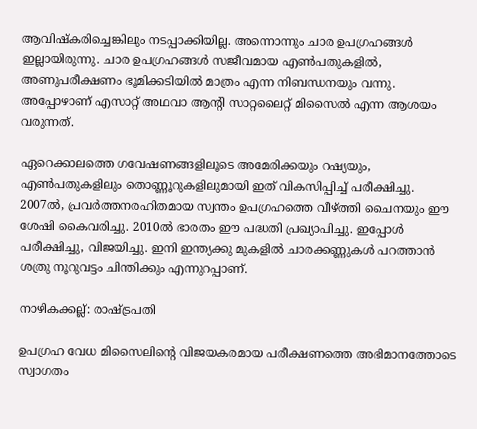ആവിഷ്‌കരിച്ചെങ്കിലും നടപ്പാക്കിയില്ല. അന്നൊന്നും ചാര ഉപഗ്രഹങ്ങള്‍ ഇല്ലായിരുന്നു. ചാര ഉപഗ്രഹങ്ങള്‍ സജീവമായ എണ്‍പതുകളില്‍, അണുപരീക്ഷണം ഭൂമിക്കടിയില്‍ മാത്രം എന്ന നിബന്ധനയും വന്നു. അപ്പോഴാണ് എസാറ്റ് അഥവാ ആന്റി സാറ്റലൈറ്റ് മിസൈല്‍ എന്ന ആശയം വരുന്നത്.

ഏറെക്കാലത്തെ ഗവേഷണങ്ങളിലൂടെ അമേരിക്കയും റഷ്യയും, എണ്‍പതുകളിലും തൊണ്ണൂറുകളിലുമായി ഇത് വികസിപ്പിച്ച് പരീക്ഷിച്ചു. 2007ല്‍, പ്രവര്‍ത്തനരഹിതമായ സ്വന്തം ഉപഗ്രഹത്തെ വീഴ്‌ത്തി ചൈനയും ഈ ശേഷി കൈവരിച്ചു. 2010ല്‍ ഭാരതം ഈ പദ്ധതി പ്രഖ്യാപിച്ചു. ഇപ്പോള്‍ പരീക്ഷിച്ചു, വിജയിച്ചു. ഇനി ഇന്ത്യക്കു മുകളില്‍ ചാരക്കണ്ണുകള്‍ പറത്താന്‍ ശത്രു നൂറുവട്ടം ചിന്തിക്കും എന്നുറപ്പാണ്.

നാഴികക്കല്ല്: രാഷ്‌ട്രപതി

ഉപഗ്രഹ വേധ മിസൈലിന്റെ വിജയകരമായ പരീക്ഷണത്തെ അഭിമാനത്തോടെ സ്വാഗതം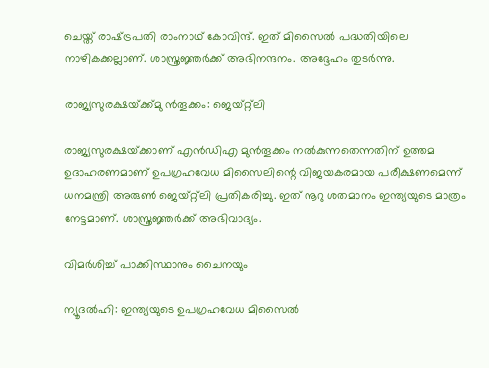ചെയ്ത് രാഷ്‌ട്രപതി രാംനാഥ് കോവിന്ദ്. ഇത് മിസൈല്‍ പദ്ധതിയിലെ നാഴികക്കല്ലാണ്. ശാസ്ത്രജ്ഞര്‍ക്ക് അഭിനന്ദനം. അദ്ദേഹം തുടര്‍ന്നു.

രാജ്യസുരക്ഷയ്‌ക്ക്മു ന്‍തൂക്കം: ജെയ്റ്റ്‌ലി

രാജ്യസുരക്ഷയ്‌ക്കാണ് എന്‍ഡിഎ മുന്‍തൂക്കം നല്‍കുന്നതെന്നതിന് ഉത്തമ ഉദാഹരണമാണ് ഉപഗ്രഹവേധ മിസൈലിന്റെ വിജയകരമായ പരീക്ഷണമെന്ന് ധനമന്ത്രി അരുണ്‍ ജെയ്റ്റ്‌ലി പ്രതികരിച്ചു. ഇത് നൂറു ശതമാനം ഇന്ത്യയുടെ മാത്രം നേട്ടമാണ്. ശാസ്ത്രജ്ഞര്‍ക്ക് അഭിവാദ്യം.

വിമര്‍ശിച്ച് പാക്കിസ്ഥാനും ചൈനയും

ന്യൂദല്‍ഹി: ഇന്ത്യയുടെ ഉപഗ്രഹവേധ മിസൈല്‍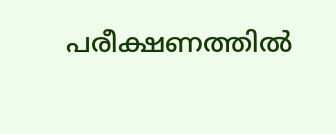പരീക്ഷണത്തില്‍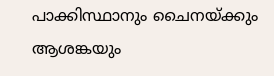പാക്കിസ്ഥാനും ചൈനയ്‌ക്കും ആശങ്കയും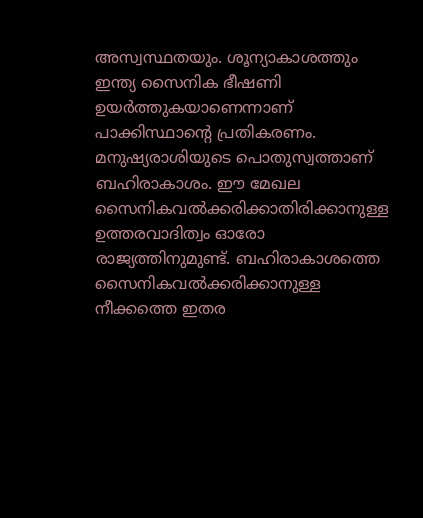അസ്വസ്ഥതയും. ശൂന്യാകാശത്തും ഇന്ത്യ സൈനിക ഭീഷണി ഉയര്‍ത്തുകയാണെന്നാണ് പാക്കിസ്ഥാന്റെ പ്രതികരണം. മനുഷ്യരാശിയുടെ പൊതുസ്വത്താണ് ബഹിരാകാശം. ഈ മേഖല സൈനികവല്‍ക്കരിക്കാതിരിക്കാനുള്ള ഉത്തരവാദിത്വം ഓരോ രാജ്യത്തിനുമുണ്ട്. ബഹിരാകാശത്തെ സൈനികവല്‍ക്കരിക്കാനുള്ള നീക്കത്തെ ഇതര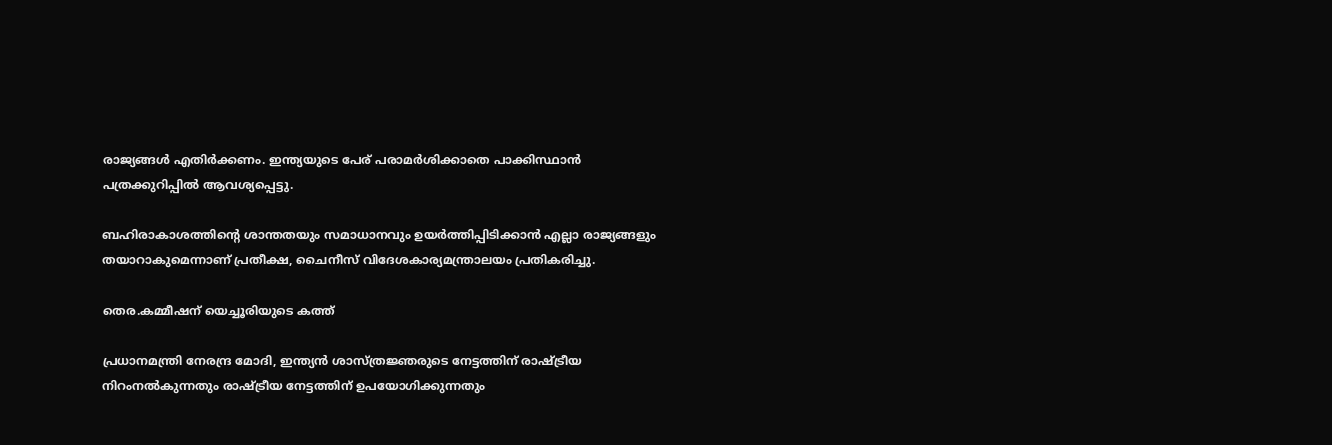രാജ്യങ്ങള്‍ എതിര്‍ക്കണം. ഇന്ത്യയുടെ പേര് പരാമര്‍ശിക്കാതെ പാക്കിസ്ഥാന്‍ പത്രക്കുറിപ്പില്‍ ആവശ്യപ്പെട്ടു.

ബഹിരാകാശത്തിന്റെ ശാന്തതയും സമാധാനവും ഉയര്‍ത്തിപ്പിടിക്കാന്‍ എല്ലാ രാജ്യങ്ങളും തയാറാകുമെന്നാണ് പ്രതീക്ഷ, ചൈനീസ് വിദേശകാര്യമന്ത്രാലയം പ്രതികരിച്ചു.

തെര.കമ്മീഷന് യെച്ചൂരിയുടെ കത്ത്

പ്രധാനമന്ത്രി നേരന്ദ്ര മോദി, ഇന്ത്യന്‍ ശാസ്ത്രജ്ഞരുടെ നേട്ടത്തിന് രാഷ്‌ട്രീയ നിറംനല്‍കുന്നതും രാഷ്‌ട്രീയ നേട്ടത്തിന് ഉപയോഗിക്കുന്നതും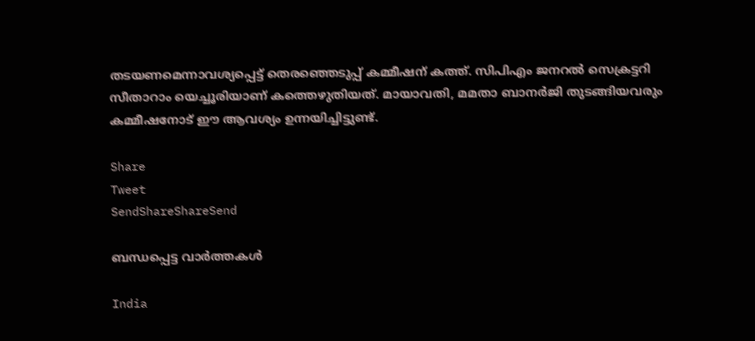തടയണമെന്നാവശ്യപ്പെട്ട് തെരഞ്ഞെടുപ്പ് കമ്മീഷന് കത്ത്. സിപിഎം ജനറല്‍ സെക്രട്ടറി സീതാറാം യെച്ചൂരിയാണ് കത്തെഴുതിയത്. മായാവതി, മമതാ ബാനര്‍ജി തുടങ്ങിയവരും കമ്മീഷനോട് ഈ ആവശ്യം ഉന്നയിച്ചിട്ടുണ്ട്.

Share
Tweet
SendShareShareSend

ബന്ധപ്പെട്ട വാര്‍ത്തകള്‍

India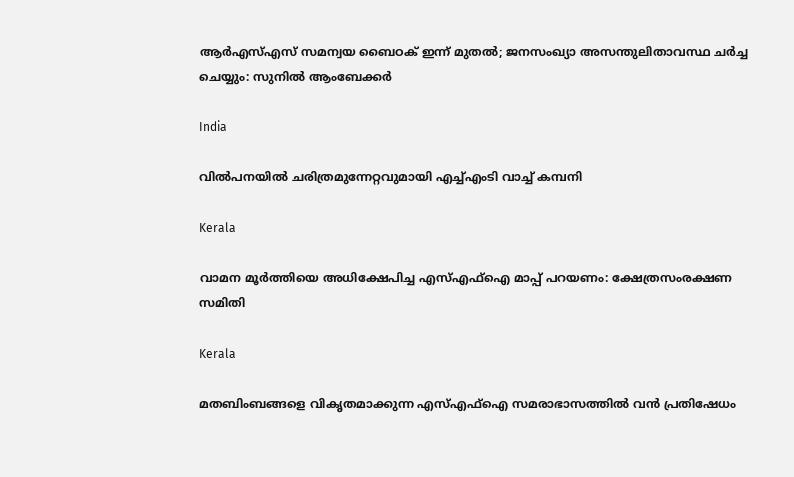ആര്‍എസ്എസ് സമന്വയ ബൈഠക് ഇന്ന് മുതല്‍; ജനസംഖ്യാ അസന്തുലിതാവസ്ഥ ചര്‍ച്ച ചെയ്യും: സുനില്‍ ആംബേക്കര്‍

India

വില്‍പനയില്‍ ചരിത്രമുന്നേറ്റവുമായി എച്ച്എംടി വാച്ച് കമ്പനി

Kerala

വാമന മൂര്‍ത്തിയെ അധിക്ഷേപിച്ച എസ്എഫ്‌ഐ മാപ്പ് പറയണം: ക്ഷേത്രസംരക്ഷണ സമിതി

Kerala

മതബിംബങ്ങളെ വികൃതമാക്കുന്ന എസ്എഫ്‌ഐ സമരാഭാസത്തില്‍ വന്‍ പ്രതിഷേധം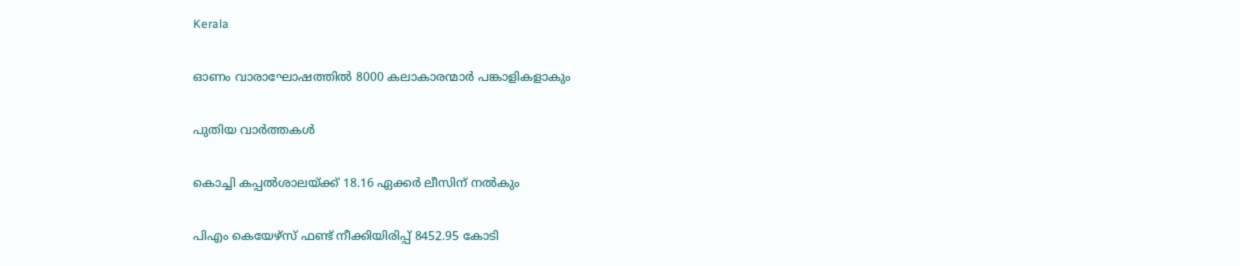Kerala

ഓണം വാരാഘോഷത്തില്‍ 8000 കലാകാരന്മാര്‍ പങ്കാളികളാകും

പുതിയ വാര്‍ത്തകള്‍

കൊച്ചി കപ്പല്‍ശാലയ്‌ക്ക് 18.16 ഏക്കര്‍ ലീസിന് നല്‍കും

പിഎം കെയേഴ്സ് ഫണ്ട് നീക്കിയിരിപ്പ് 8452.95 കോടി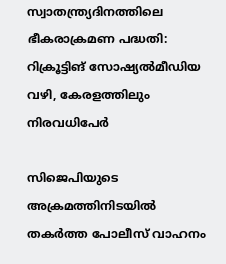സ്വാതന്ത്ര്യദിനത്തിലെ ഭീകരാക്രമണ പദ്ധതി: റിക്രൂട്ടിങ് സോഷ്യല്‍മീഡിയ വഴി, കേരളത്തിലും നിരവധിപേര്‍

സിജെപിയുടെ അക്രമത്തിനിടയില്‍ തകര്‍ത്ത പോലീസ് വാഹനം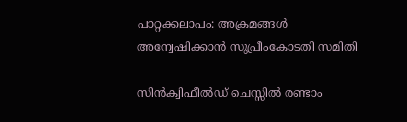പാറ്റക്കലാപം: അക്രമങ്ങള്‍ അന്വേഷിക്കാന്‍ സുപ്രീംകോടതി സമിതി

സിന്‍ക്വിഫീല്‍ഡ് ചെസ്സില്‍ രണ്ടാം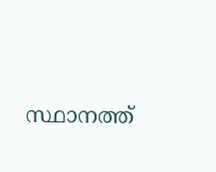സ്ഥാനത്ത്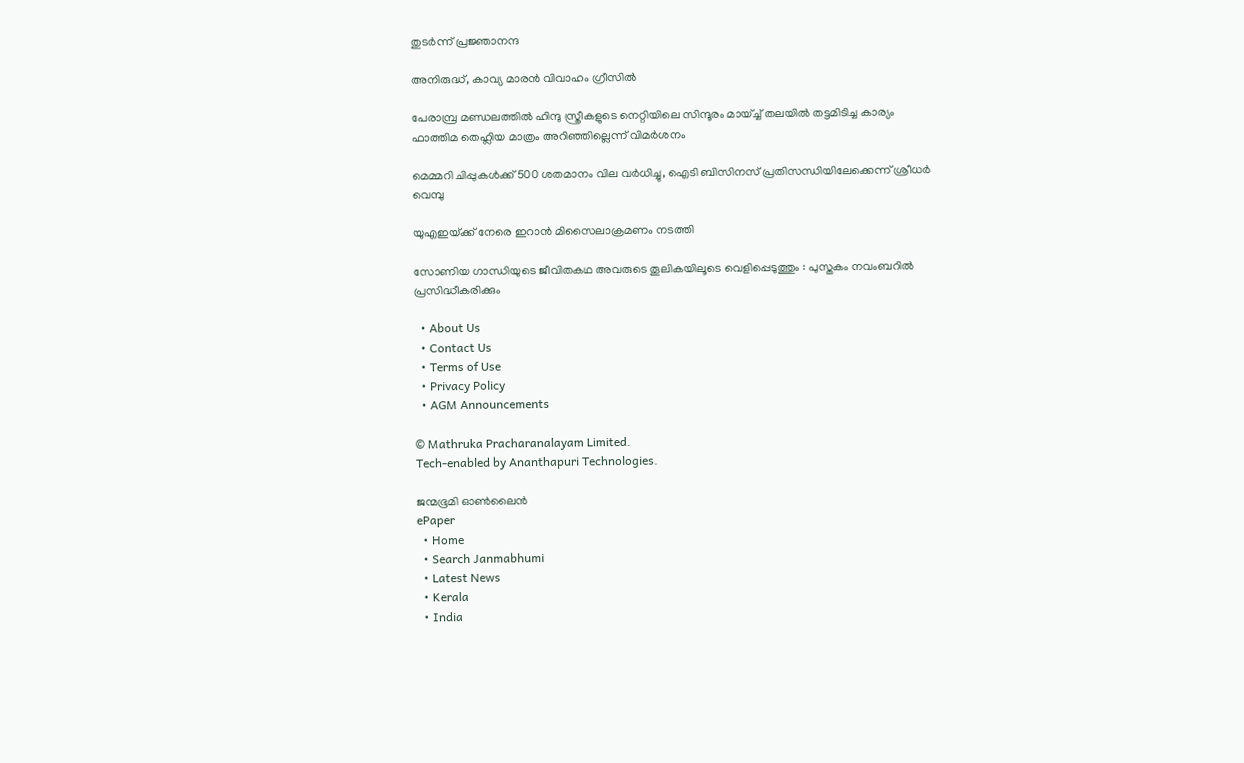തുടര്‍ന്ന് പ്രജ്ഞാനന്ദ

അനിരുദ്ധ്, കാവ്യ മാരന്‍ വിവാഹം ഗ്രീസില്‍

പേരാമ്പ്ര മണ്ഡലത്തില്‍ ഹിന്ദു സ്ത്രീകളുടെ നെറ്റിയിലെ സിന്ദൂരം മായ്ച്ച് തലയിൽ തട്ടമിടിച്ച കാര്യം ഫാത്തിമ തെഹ്ലിയ മാത്രം അറിഞ്ഞില്ലെന്ന് വിമര്‍ശനം

മെമ്മറി ചിപ്പുകള്‍ക്ക് 500 ശതമാനം വില വര്‍ധിച്ചു, ഐടി ബിസിനസ് പ്രതിസന്ധിയിലേക്കെന്ന് ശ്രീധര്‍ വെമ്പു

യുഎഇയ്‌ക്ക് നേരെ ഇറാന്‍ മിസൈലാക്രമണം നടത്തി

സോണിയ ഗാന്ധിയുടെ ജീവിതകഥ അവരുടെ തൂലികയിലൂടെ വെളിപ്പെടുത്തും : പുസ്തകം നവംബറിൽ പ്രസിദ്ധീകരിക്കും

  • About Us
  • Contact Us
  • Terms of Use
  • Privacy Policy
  • AGM Announcements

© Mathruka Pracharanalayam Limited.
Tech-enabled by Ananthapuri Technologies.

ജന്മഭൂമി ഓണ്‍ലൈന്‍
ePaper
  • Home
  • Search Janmabhumi
  • Latest News
  • Kerala
  • India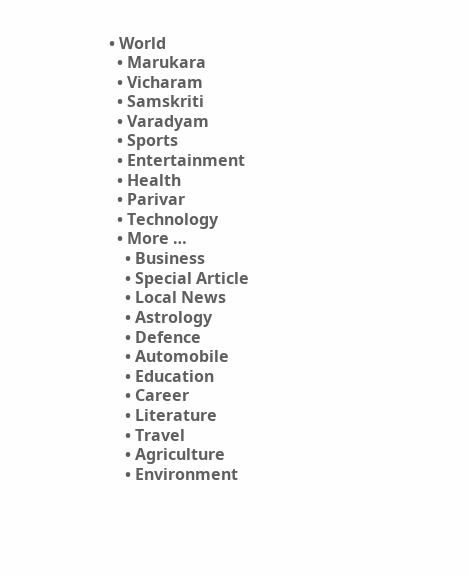• World
  • Marukara
  • Vicharam
  • Samskriti
  • Varadyam
  • Sports
  • Entertainment
  • Health
  • Parivar
  • Technology
  • More …
    • Business
    • Special Article
    • Local News
    • Astrology
    • Defence
    • Automobile
    • Education
    • Career
    • Literature
    • Travel
    • Agriculture
    • Environment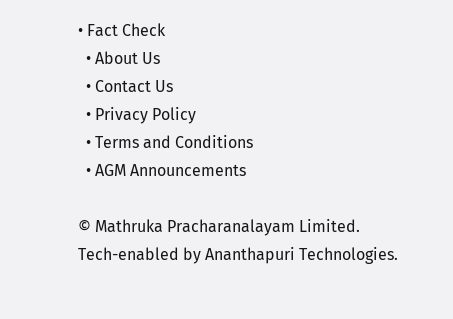• Fact Check
  • About Us
  • Contact Us
  • Privacy Policy
  • Terms and Conditions
  • AGM Announcements

© Mathruka Pracharanalayam Limited.
Tech-enabled by Ananthapuri Technologies.